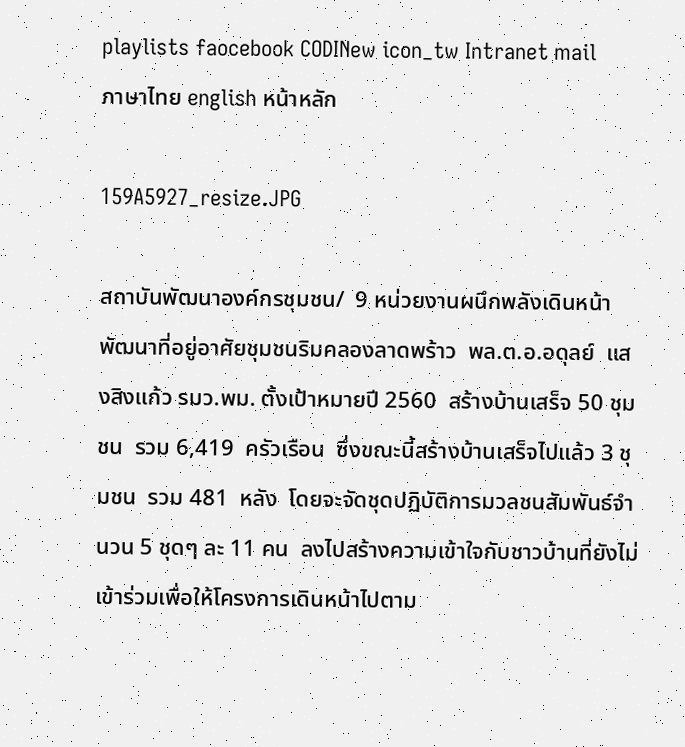playlists faocebook CODINew icon_tw Intranet mail
ภาษาไทย english หน้าหลัก

159A5927_resize.JPG

สถาบันพัฒนาองค์กรชุมชน/  9 หน่วยงานผนึกพลังเดินหน้าพัฒนาที่อยู่อาศัยชุมชนริมคลองลาดพร้าว  พล.ต.อ.อดุลย์  แสงสิงแก้ว รมว.พม. ตั้งเป้าหมายปี 2560  สร้างบ้านเสร็จ 50 ชุมชน  รวม 6,419  ครัวเรือน  ซึ่งขณะนี้สร้างบ้านเสร็จไปแล้ว 3 ชุมชน  รวม 481  หลัง  โดยจะจัดชุดปฏิบัติการมวลชนสัมพันธ์จำนวน 5 ชุดๆ ละ 11 คน  ลงไปสร้างความเข้าใจกับชาวบ้านที่ยังไม่เข้าร่วมเพื่อให้โครงการเดินหน้าไปตาม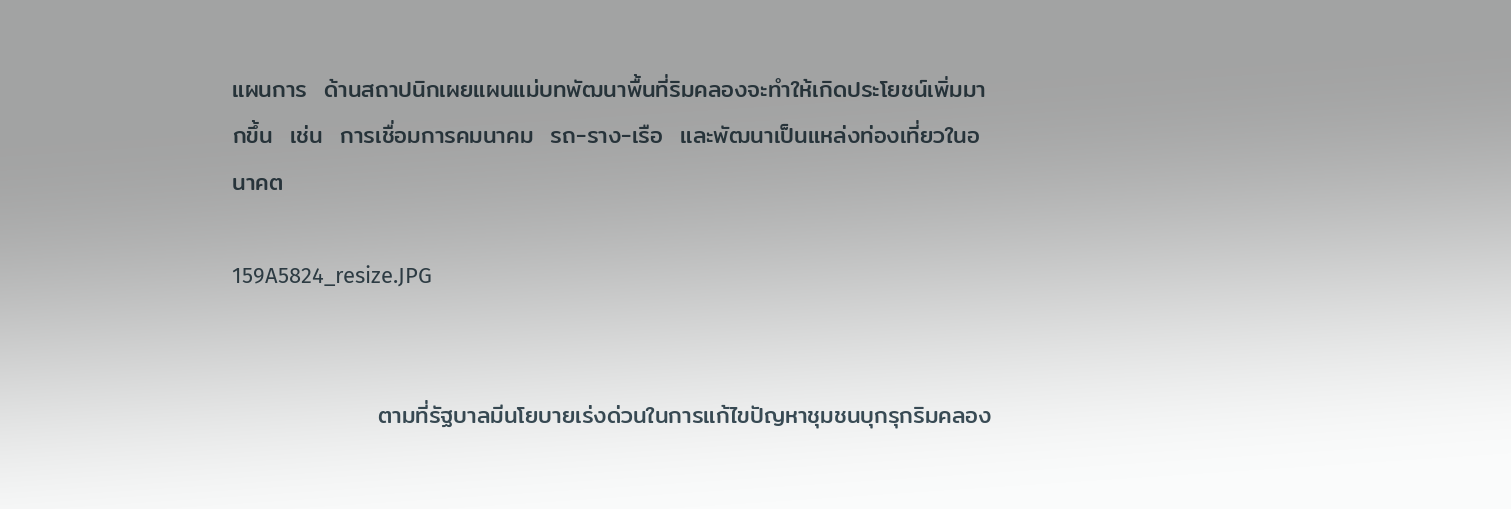แผนการ  ด้านสถาปนิกเผยแผนแม่บทพัฒนาพื้นที่ริมคลองจะทำให้เกิดประโยชน์เพิ่มมากขึ้น  เช่น  การเชื่อมการคมนาคม  รถ-ราง-เรือ  และพัฒนาเป็นแหล่งท่องเที่ยวในอนาคต

159A5824_resize.JPG


                 ตามที่รัฐบาลมีนโยบายเร่งด่วนในการแก้ไขปัญหาชุมชนบุกรุกริมคลอง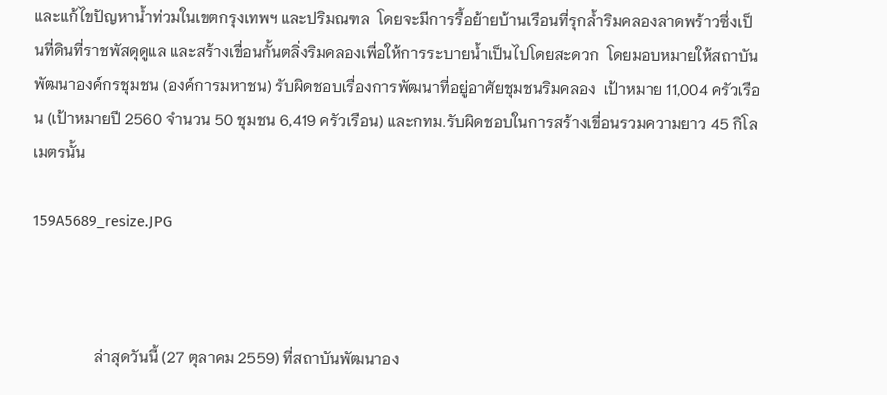และแก้ไขปัญหาน้ำท่วมในเขตกรุงเทพฯ และปริมณฑล  โดยจะมีการรื้อย้ายบ้านเรือนที่รุกล้ำริมคลองลาดพร้าวซึ่งเป็นที่ดินที่ราชพัสดุดูแล และสร้างเขื่อนกั้นตลิ่งริมคลองเพื่อให้การระบายน้ำเป็นไปโดยสะดวก  โดยมอบหมายให้สถาบันพัฒนาองค์กรชุมชน (องค์การมหาชน) รับผิดชอบเรื่องการพัฒนาที่อยู่อาศัยชุมชนริมคลอง  เป้าหมาย 11,004 ครัวเรือน (เป้าหมายปี 2560 จำนวน 50 ชุมชน 6,419 ครัวเรือน) และกทม.รับผิดชอบในการสร้างเขื่อนรวมความยาว 45 กิโลเมตรนั้น

159A5689_resize.JPG



                ล่าสุดวันนี้ (27 ตุลาคม 2559) ที่สถาบันพัฒนาอง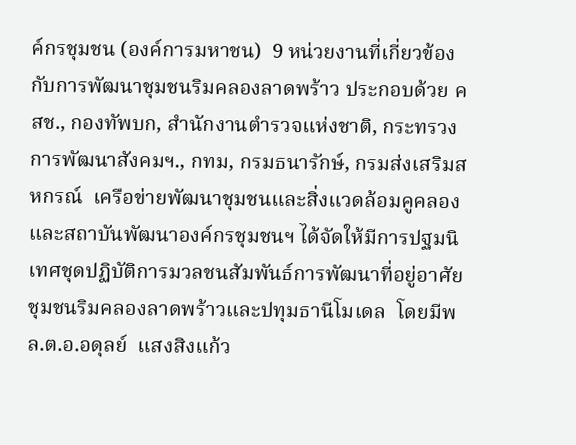ค์กรชุมชน (องค์การมหาชน)  9 หน่วยงานที่เกี่ยวข้องกับการพัฒนาชุมชนริมคลองลาดพร้าว ประกอบด้วย คสช., กองทัพบก, สำนักงานตำรวจแห่งชาติ, กระทรวงการพัฒนาสังคมฯ., กทม, กรมธนารักษ์, กรมส่งเสริมสหกรณ์  เครือข่ายพัฒนาชุมชนและสิ่งแวดล้อมคูคลอง  และสถาบันพัฒนาองค์กรชุมชนฯ ได้จัดให้มีการปฐมนิเทศชุดปฏิบัติการมวลชนสัมพันธ์การพัฒนาที่อยู่อาศัยชุมชนริมคลองลาดพร้าวและปทุมธานีโมเดล  โดยมีพล.ต.อ.อดุลย์  แสงสิงแก้ว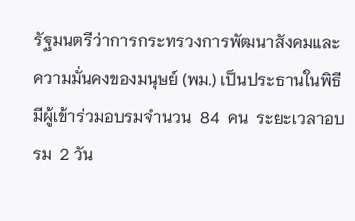รัฐมนตรีว่าการกระทรวงการพัฒนาสังคมและความมั่นคงของมนุษย์ (พม.) เป็นประธานในพิธี     มีผู้เข้าร่วมอบรมจำนวน  84  คน  ระยะเวลาอบรม  2 วัน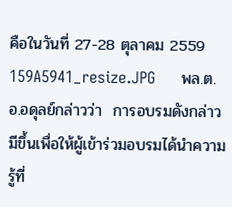คือในวันที่ 27-28 ตุลาคม 2559
159A5941_resize.JPG     พล.ต.อ.อดุลย์กล่าวว่า  การอบรมดังกล่าวมีขึ้นเพื่อให้ผู้เข้าร่วมอบรมได้นำความรู้ที่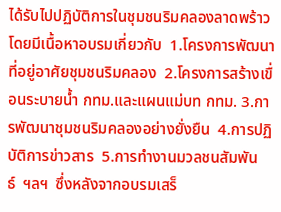ได้รับไปปฏิบัติการในชุมชนริมคลองลาดพร้าว  โดยมีเนื้อหาอบรมเกี่ยวกับ  1.โครงการพัฒนาที่อยู่อาศัยชุมชนริมคลอง  2.โครงการสร้างเขื่อนระบายน้ำ กทม.และแผนแม่บท กทม. 3.การพัฒนาชุมชนริมคลองอย่างยั่งยืน  4.การปฏิบัติการข่าวสาร  5.การทำงานมวลชนสัมพันธ์  ฯลฯ  ซึ่งหลังจากอบรมเสร็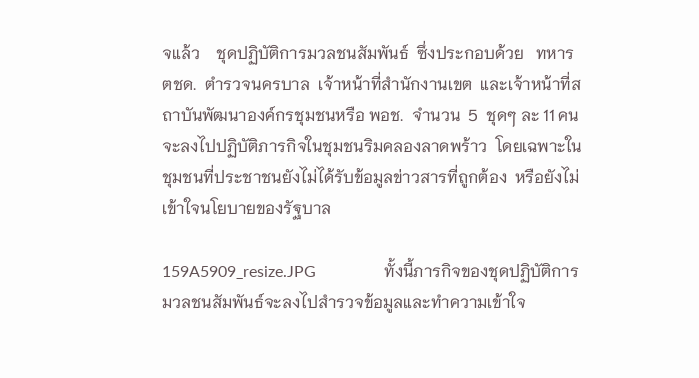จแล้ว    ชุดปฏิบัติการมวลชนสัมพันธ์  ซึ่งประกอบด้วย   ทหาร  ตชด.  ตำรวจนครบาล  เจ้าหน้าที่สำนักงานเขต  และเจ้าหน้าที่สถาบันพัฒนาองค์กรชุมชนหรือ พอช.  จำนวน  5  ชุดๆ ละ 11 คนจะลงไปปฏิบัติภารกิจในชุมชนริมคลองลาดพร้าว  โดยเฉพาะในชุมชนที่ประชาชนยังไม่ได้รับข้อมูลข่าวสารที่ถูกต้อง  หรือยังไม่เข้าใจนโยบายของรัฐบาล

159A5909_resize.JPG                 ทั้งนี้ภารกิจของชุดปฏิบัติการมวลชนสัมพันธ์จะลงไปสำรวจข้อมูลและทำความเข้าใจ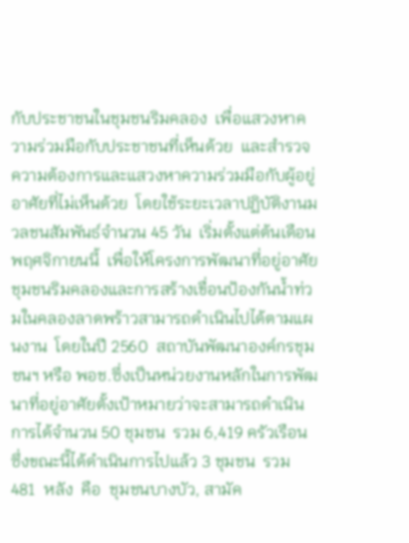กับประชาชนในชุมชนริมคลอง  เพื่อแสวงหาความร่วมมือกับประชาชนที่เห็นด้วย  และสำรวจความต้องการและแสวงหาความร่วมมือกับผู้อยู่อาศัยที่ไม่เห็นด้วย  โดยใช้ระยะเวลาปฏิบัติงานมวลชนสัมพันธ์จำนวน 45 วัน  เริ่มตั้งแต่ต้นเดือนพฤศจิกายนนี้  เพื่อให้โครงการพัฒนาที่อยู่อาศัยชุมชนริมคลองและการสร้างเขื่อนป้องกันน้ำท่วมในคลองลาดพร้าวสามารถดำเนินไปได้ตามแผนงาน  โดยในปี 2560  สถาบันพัฒนาองค์กรชุมชนฯ หรือ พอช.ซึ่งเป็นหน่วยงานหลักในการพัฒนาที่อยู่อาศัยตั้งเป้าหมายว่าจะสามารถดำเนินการได้จำนวน 50 ชุมชน  รวม 6,419 ครัวเรือน             ซึ่งขณะนี้ได้ดำเนินการไปแล้ว 3 ชุมชน  รวม 481  หลัง  คือ  ชุมชนบางบัว, สามัค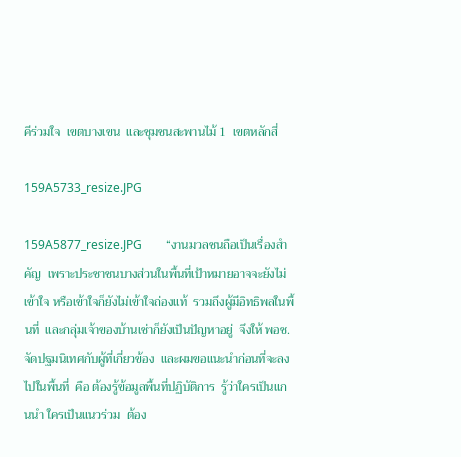คีร่วมใจ  เขตบางเขน  และชุมชนสะพานไม้ 1  เขตหลักสี่

159A5733_resize.JPG

159A5877_resize.JPG        “งานมวลชนถือเป็นเรื่องสำคัญ  เพราะประชาชนบางส่วนในพื้นที่เป้าหมายอาจจะยังไม่เข้าใจ หรือเข้าใจก็ยังไม่เข้าใจถ่องแท้  รวมถึงผู้มีอิทธิพลในพื้นที่  และกลุ่มเจ้าของบ้านเช่าก็ยังเป็นปัญหาอยู่  จึงให้ พอช. จัดปฐมนิเทศกับผู้ที่เกี่ยวข้อง  และผมขอแนะนำก่อนที่จะลงไปในพื้นที่  คือ ต้องรู้ข้อมูลพื้นที่ปฏิบัติการ  รู้ว่าใครเป็นแกนนำ ใครเป็นแนวร่วม  ต้อง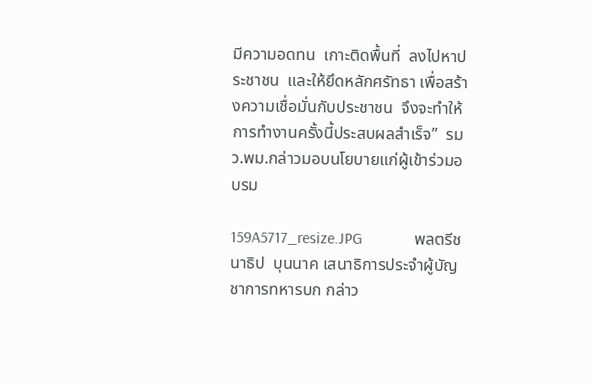มีความอดทน  เกาะติดพื้นที่  ลงไปหาประชาชน  และให้ยึดหลักศรัทธา เพื่อสร้างความเชื่อมั่นกับประชาชน  จึงจะทำให้การทำงานครั้งนี้ประสบผลสำเร็จ”  รมว.พม.กล่าวมอบนโยบายแก่ผู้เข้าร่วมอบรม

159A5717_resize.JPG             พลตรีชนาธิป  บุนนาค เสนาธิการประจำผู้บัญชาการทหารบก กล่าว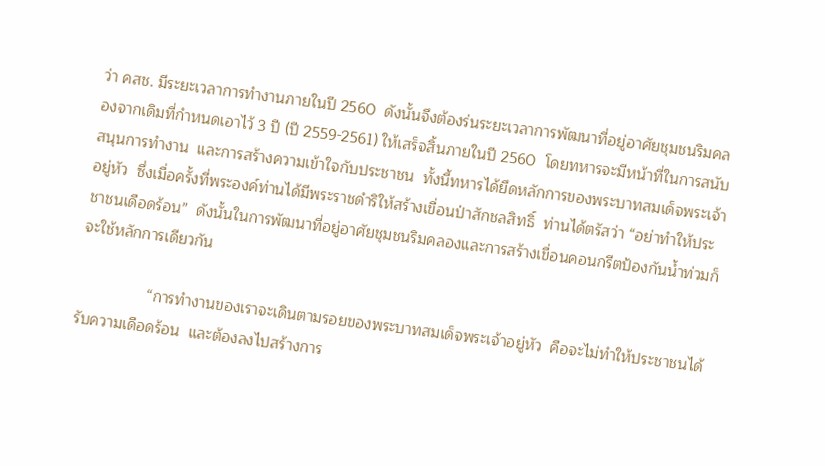ว่า คสช. มีระยะเวลาการทำงานภายในปี 2560  ดังนั้นจึงต้องร่นระยะเวลาการพัฒนาที่อยู่อาศัยชุมชนริมคลองจากเดิมที่กำหนดเอาไว้ 3 ปี (ปี 2559-2561) ให้เสร็จสิ้นภายในปี 2560  โดยทหารจะมีหน้าที่ในการสนับสนุนการทำงาน  และการสร้างความเข้าใจกับประชาชน  ทั้งนี้ทหารได้ยึดหลักการของพระบาทสมเด็จพระเจ้าอยู่หัว  ซึ่งเมื่อครั้งที่พระองค์ท่านได้มีพระราชดำริให้สร้างเขื่อนป่าสักชลสิทธิ์  ท่านได้ตรัสว่า “อย่าทำให้ประชาชนเดือดร้อน”  ดังนั้นในการพัฒนาที่อยู่อาศัยชุมชนริมคลองและการสร้างเขื่อนคอนกรีตป้องกันน้ำท่วมก็จะใช้หลักการเดียวกัน

                “การทำงานของเราจะเดินตามรอยของพระบาทสมเด็จพระเจ้าอยู่หัว  คือจะไม่ทำให้ประชาชนได้รับความเดือดร้อน  และต้องลงไปสร้างการ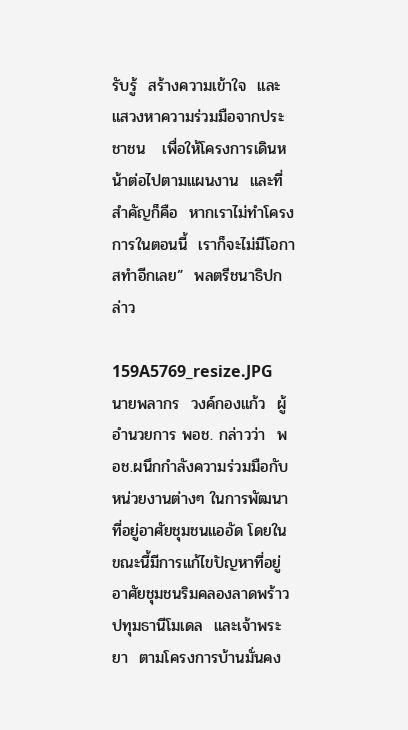รับรู้  สร้างความเข้าใจ  และแสวงหาความร่วมมือจากประชาชน   เพื่อให้โครงการเดินหน้าต่อไปตามแผนงาน  และที่สำคัญก็คือ  หากเราไม่ทำโครงการในตอนนี้  เราก็จะไม่มีโอกาสทำอีกเลย”  พลตรีชนาธิปกล่าว

159A5769_resize.JPG
นายพลากร  วงค์กองแก้ว  ผู้อำนวยการ พอช. กล่าวว่า  พอช.ผนึกกำลังความร่วมมือกับหน่วยงานต่างๆ ในการพัฒนาที่อยู่อาศัยชุมชนแออัด โดยในขณะนี้มีการแก้ไขปัญหาที่อยู่อาศัยชุมชนริมคลองลาดพร้าว ปทุมธานีโมเดล  และเจ้าพระยา  ตามโครงการบ้านมั่นคง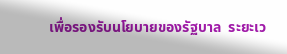เพื่อรองรับนโยบายของรัฐบาล  ระยะเว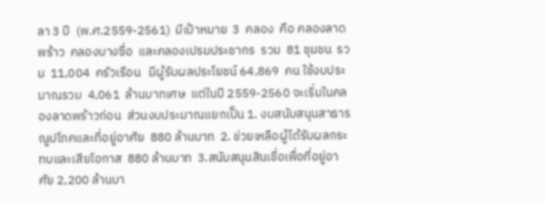ลา 3 ปี  (พ.ศ.2559-2561)  มีเป้าหมาย  3  คลอง  คือ คลองลาดพร้าว  คลองบางซื่อ  และคลองเปรมประชากร  รวม  81 ชุมชน  รวม  11,004  ครัวเรือน   มีผู้รับผลประโยชน์ 64,869  คน ใช้งบประมาณรวม  4,061  ล้านบาทเศษ  แต่ในปี 2559-2560 จะเริ่มในคลองลาดพร้าวก่อน  ส่วนงบประมาณแยกเป็น 1. งบสนับสนุนสาธารณูปโภคและที่อยู่อาศัย  880 ล้านบาท  2. ช่วยเหลือผู้ได้รับผลกระทบและเสียโอกาส  880 ล้านบาท  3.สนับสนุนสินเชื่อเพื่อที่อยู่อาศัย 2,200 ล้านบา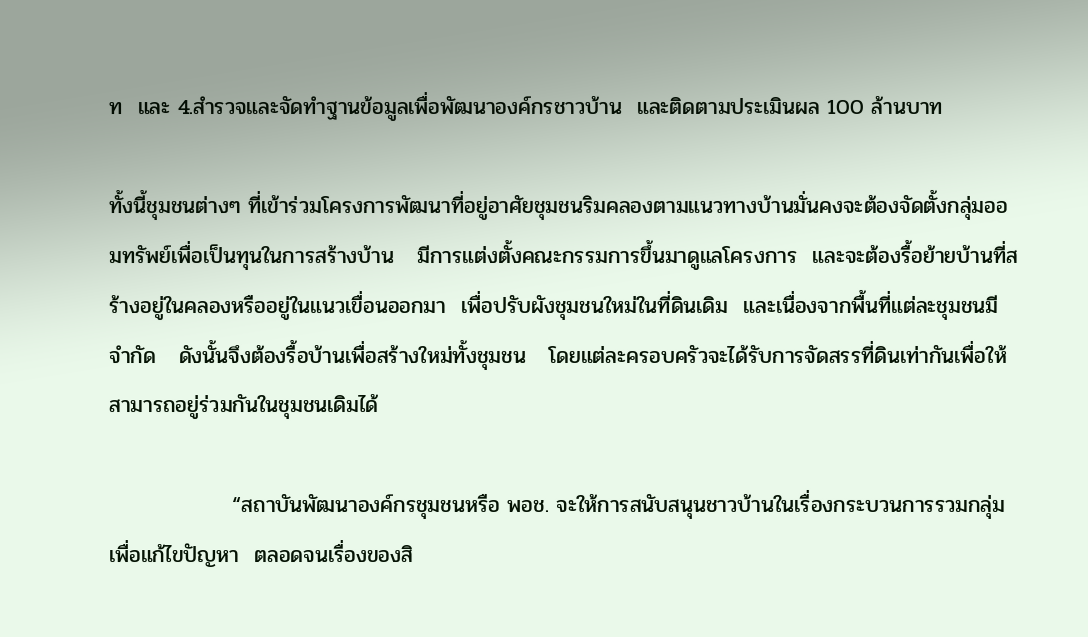ท  และ 4.สำรวจและจัดทำฐานข้อมูลเพื่อพัฒนาองค์กรชาวบ้าน  และติดตามประเมินผล 100 ล้านบาท

ทั้งนี้ชุมชนต่างๆ ที่เข้าร่วมโครงการพัฒนาที่อยู่อาศัยชุมชนริมคลองตามแนวทางบ้านมั่นคงจะต้องจัดตั้งกลุ่มออมทรัพย์เพื่อเป็นทุนในการสร้างบ้าน   มีการแต่งตั้งคณะกรรมการขึ้นมาดูแลโครงการ  และจะต้องรื้อย้ายบ้านที่สร้างอยู่ในคลองหรืออยู่ในแนวเขื่อนออกมา  เพื่อปรับผังชุมชนใหม่ในที่ดินเดิม  และเนื่องจากพื้นที่แต่ละชุมชนมีจำกัด   ดังนั้นจึงต้องรื้อบ้านเพื่อสร้างใหม่ทั้งชุมชน   โดยแต่ละครอบครัวจะได้รับการจัดสรรที่ดินเท่ากันเพื่อให้สามารถอยู่ร่วมกันในชุมชนเดิมได้

                “สถาบันพัฒนาองค์กรชุมชนหรือ พอช. จะให้การสนับสนุนชาวบ้านในเรื่องกระบวนการรวมกลุ่มเพื่อแก้ไขปัญหา  ตลอดจนเรื่องของสิ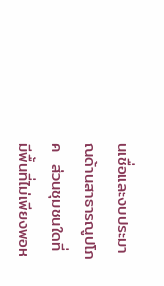นเชื่อและงบประมาณด้านสาธารณูปโภค  ส่วนชุมชนใดที่มีพื้นที่ไม่เพียงพอห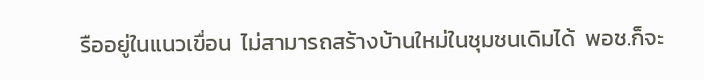รืออยู่ในแนวเขื่อน  ไม่สามารถสร้างบ้านใหม่ในชุมชนเดิมได้  พอช.ก็จะ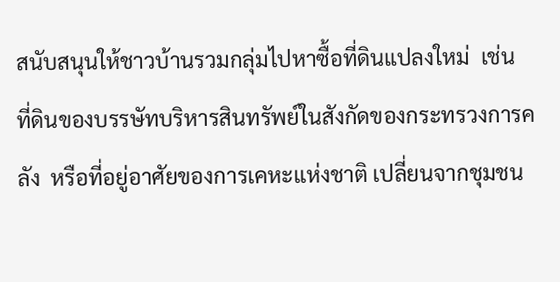สนับสนุนให้ชาวบ้านรวมกลุ่มไปหาซื้อที่ดินแปลงใหม่  เช่น  ที่ดินของบรรษัทบริหารสินทรัพย์ในสังกัดของกระทรวงการคลัง  หรือที่อยู่อาศัยของการเคหะแห่งชาติ เปลี่ยนจากชุมชน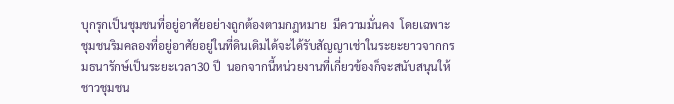บุกรุกเป็นชุมชนที่อยู่อาศัยอย่างถูกต้องตามกฎหมาย  มีความมั่นคง  โดยเฉพาะชุมชนริมคลองที่อยู่อาศัยอยู่ในที่ดินเดิมได้จะได้รับสัญญาเช่าในระยะยาวจากกรมธนารักษ์เป็นระยะเวลา30 ปี  นอกจากนี้หน่วยงานที่เกี่ยวข้องก็จะสนับสนุนให้ชาวชุมชน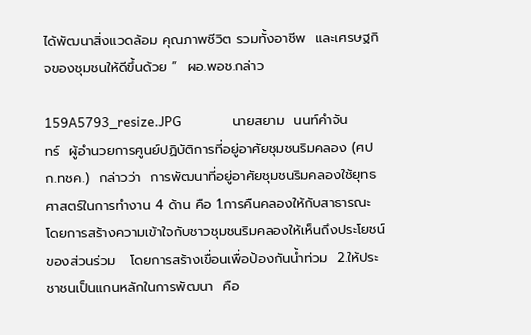ได้พัฒนาสิ่งแวดล้อม คุณภาพชีวิต รวมทั้งอาชีพ  และเศรษฐกิจของชุมชนให้ดีขึ้นด้วย ”  ผอ.พอช.กล่าว

159A5793_resize.JPG                 นายสยาม  นนท์คำจันทร์  ผู้อำนวยการศูนย์ปฏิบัติการที่อยู่อาศัยชุมชนริมคลอง (ศปก.ทชค.)  กล่าวว่า  การพัฒนาที่อยู่อาศัยชุมชนริมคลองใช้ยุทธศาสตร์ในการทำงาน 4 ด้าน คือ 1.การคืนคลองให้กับสาธารณะ   โดยการสร้างความเข้าใจกับชาวชุมชนริมคลองให้เห็นถึงประโยชน์ของส่วนร่วม   โดยการสร้างเขื่อนเพื่อป้องกันน้ำท่วม  2.ให้ประชาชนเป็นแกนหลักในการพัฒนา  คือ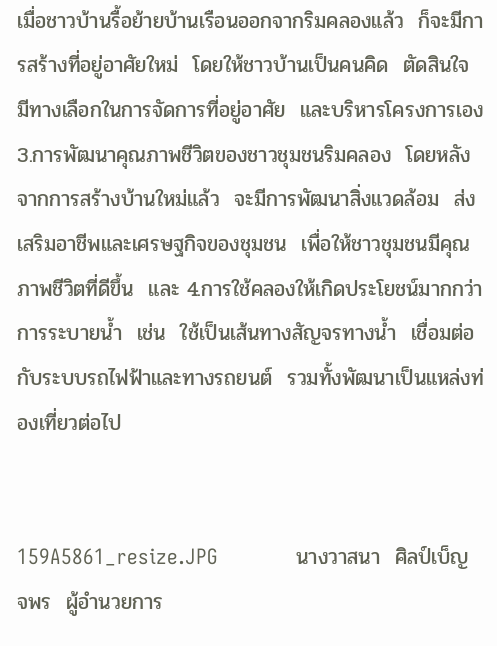เมื่อชาวบ้านรื้อย้ายบ้านเรือนออกจากริมคลองแล้ว  ก็จะมีการสร้างที่อยู่อาศัยใหม่  โดยให้ชาวบ้านเป็นคนคิด  ตัดสินใจ  มีทางเลือกในการจัดการที่อยู่อาศัย  และบริหารโครงการเอง  3.การพัฒนาคุณภาพชีวิตของชาวชุมชนริมคลอง  โดยหลังจากการสร้างบ้านใหม่แล้ว  จะมีการพัฒนาสิ่งแวดล้อม  ส่งเสริมอาชีพและเศรษฐกิจของชุมชน  เพื่อให้ชาวชุมชนมีคุณภาพชีวิตที่ดีขึ้น  และ 4.การใช้คลองให้เกิดประโยชน์มากกว่าการระบายน้ำ  เช่น  ใช้เป็นเส้นทางสัญจรทางน้ำ  เชื่อมต่อกับระบบรถไฟฟ้าและทางรถยนต์  รวมทั้งพัฒนาเป็นแหล่งท่องเที่ยวต่อไป


159A5861_resize.JPG             นางวาสนา  ศิลป์เบ็ญจพร  ผู้อำนวยการ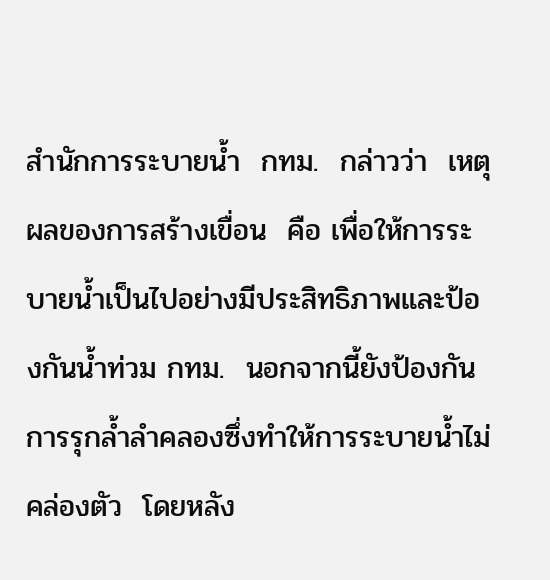สำนักการระบายน้ำ  กทม.  กล่าวว่า  เหตุผลของการสร้างเขื่อน  คือ เพื่อให้การระบายน้ำเป็นไปอย่างมีประสิทธิภาพและป้องกันน้ำท่วม กทม.  นอกจากนี้ยังป้องกันการรุกล้ำลำคลองซึ่งทำให้การระบายน้ำไม่คล่องตัว  โดยหลัง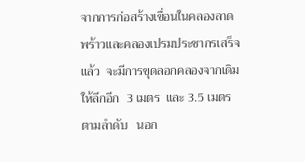จากการก่อสร้างเขื่อนในคลองลาดพร้าวและคลองเปรมประชากรเสร็จแล้ว  จะมีการขุดลอกคลองจากเดิมให้ลึกอีก  3 เมตร  และ 3.5 เมตรตามลำดับ   นอก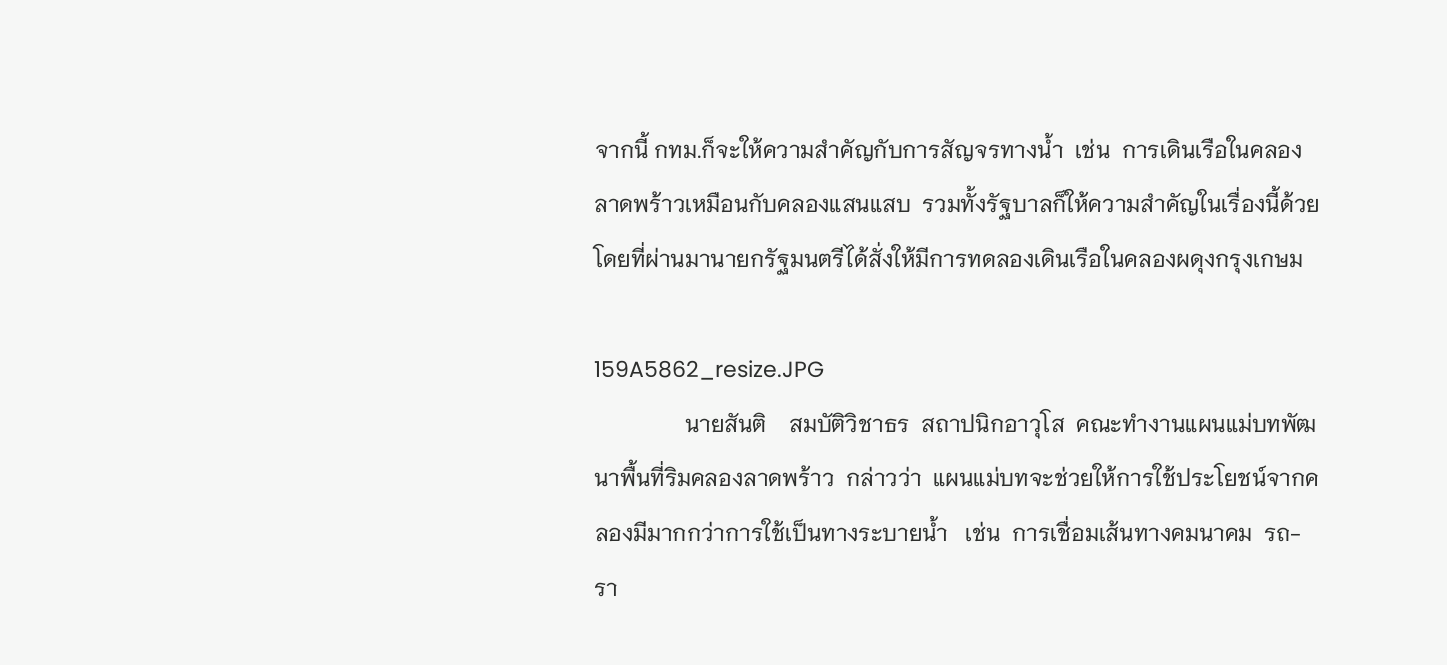จากนี้ กทม.ก็จะให้ความสำคัญกับการสัญจรทางน้ำ  เช่น  การเดินเรือในคลองลาดพร้าวเหมือนกับคลองแสนแสบ  รวมทั้งรัฐบาลก็ให้ความสำคัญในเรื่องนี้ด้วย   โดยที่ผ่านมานายกรัฐมนตรีได้สั่งให้มีการทดลองเดินเรือในคลองผดุงกรุงเกษม

159A5862_resize.JPG
                นายสันติ    สมบัติวิชาธร  สถาปนิกอาวุโส  คณะทำงานแผนแม่บทพัฒนาพื้นที่ริมคลองลาดพร้าว  กล่าวว่า  แผนแม่บทจะช่วยให้การใช้ประโยชน์จากคลองมีมากกว่าการใช้เป็นทางระบายน้ำ   เช่น  การเชื่อมเส้นทางคมนาคม  รถ-รา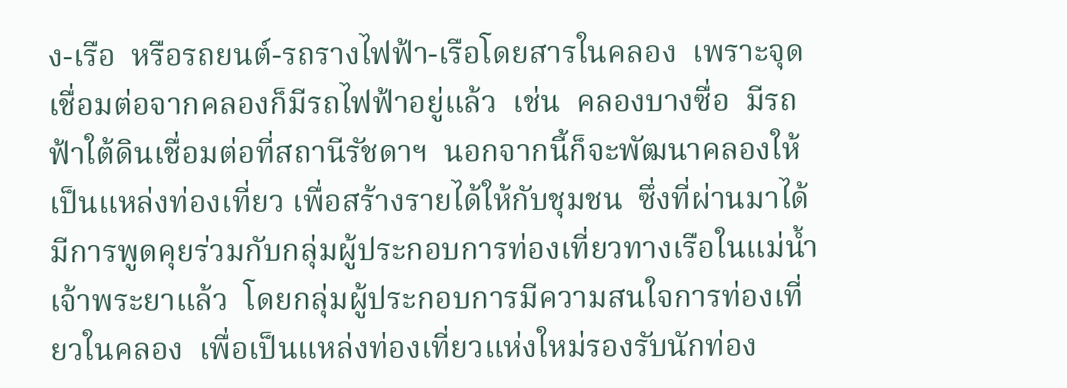ง-เรือ  หรือรถยนต์-รถรางไฟฟ้า-เรือโดยสารในคลอง  เพราะจุดเชื่อมต่อจากคลองก็มีรถไฟฟ้าอยู่แล้ว  เช่น  คลองบางซื่อ  มีรถฟ้าใต้ดินเชื่อมต่อที่สถานีรัชดาฯ  นอกจากนี้ก็จะพัฒนาคลองให้เป็นแหล่งท่องเที่ยว เพื่อสร้างรายได้ให้กับชุมชน  ซึ่งที่ผ่านมาได้มีการพูดคุยร่วมกับกลุ่มผู้ประกอบการท่องเที่ยวทางเรือในแม่น้ำเจ้าพระยาแล้ว  โดยกลุ่มผู้ประกอบการมีความสนใจการท่องเที่ยวในคลอง  เพื่อเป็นแหล่งท่องเที่ยวแห่งใหม่รองรับนักท่อง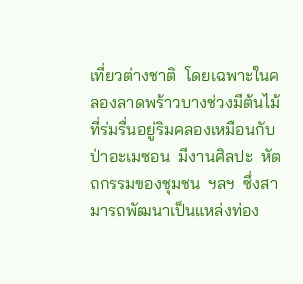เที่ยวต่างชาติ  โดยเฉพาะในคลองลาดพร้าวบางช่วงมีต้นไม้ที่ร่มรื่นอยู่ริมคลองเหมือนกับป่าอะเมซอน  มีงานศิลปะ  หัตถกรรมของชุมชน  ฯลฯ  ซึ่งสามารถพัฒนาเป็นแหล่งท่อง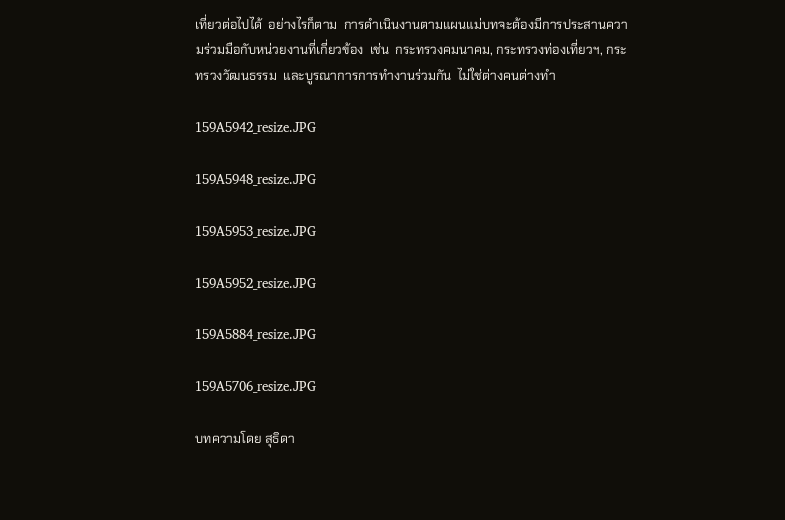เที่ยวต่อไปได้  อย่างไรก็ตาม  การดำเนินงานตามแผนแม่บทจะต้องมีการประสานความร่วมมือกับหน่วยงานที่เกี่ยวข้อง  เช่น  กระทรวงคมนาคม, กระทรวงท่องเที่ยวฯ, กระทรวงวัฒนธรรม  และบูรณาการการทำงานร่วมกัน  ไม่ใช่ต่างคนต่างทำ

159A5942_resize.JPG

159A5948_resize.JPG

159A5953_resize.JPG

159A5952_resize.JPG

159A5884_resize.JPG

159A5706_resize.JPG

บทความโดย สุธิดา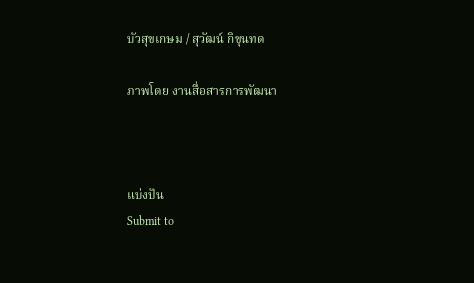บัวสุขเกษม / สุวัฒน์ กิขุนทด

ภาพโดย งานสื่อสารการพัฒนา



แบ่งปัน
Submit to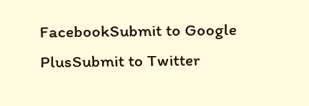FacebookSubmit to Google PlusSubmit to Twitter